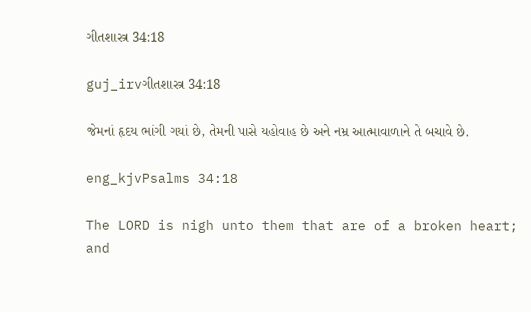ગીતશાસ્ત્ર 34:18

guj_irvગીતશાસ્ત્ર 34:18

જેમનાં હૃદય ભાંગી ગયાં છે, તેમની પાસે યહોવાહ છે અને નમ્ર આત્માવાળાને તે બચાવે છે.

eng_kjvPsalms 34:18

The LORD is nigh unto them that are of a broken heart; and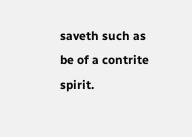saveth such as be of a contrite spirit.